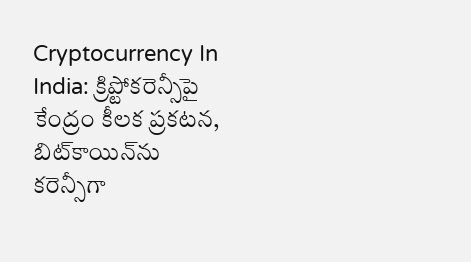Cryptocurrency In India: క్రిప్టోకరెన్సీపై కేంద్రం కీలక ప్రకటన, బిట్‌కాయిన్‌ను కరెన్సీగా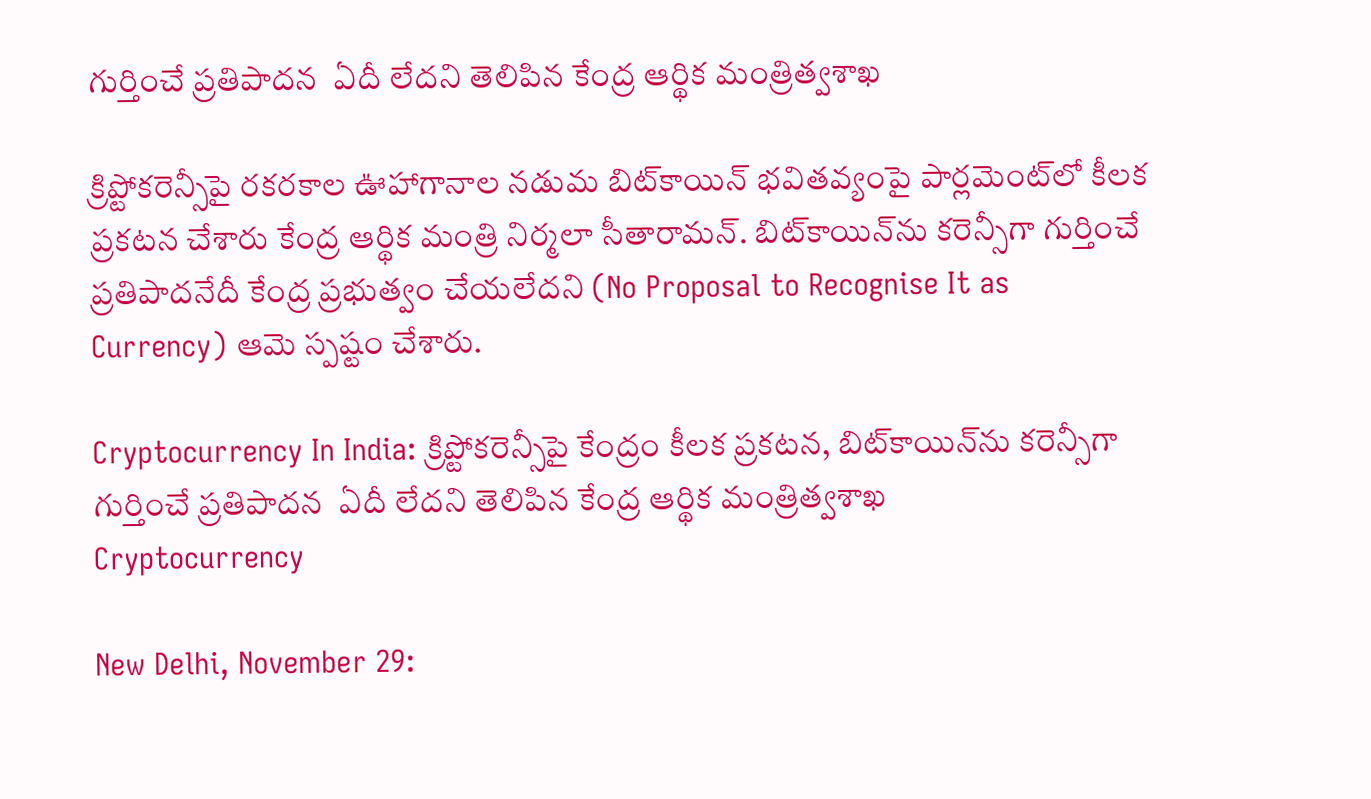గుర్తించే ప్రతిపాదన  ఏదీ లేదని తెలిపిన కేంద్ర ఆర్థిక మంత్రిత్వ‌శాఖ

క్రిప్టోకరెన్సీపై రకరకాల ఊహాగానాల నడుమ బిట్‌కాయిన్‌ భవితవ్యంపై పార్లమెంట్‌లో కీలక ప్రకటన చేశారు కేంద్ర ఆర్థిక మంత్రి నిర్మలా సీతారామన్‌. బిట్‌కాయిన్‌ను కరెన్సీగా గుర్తించే ప్రతిపాదనేదీ కేంద్ర ప్రభుత్వం చేయలేదని (No Proposal to Recognise It as Currency) ఆమె స్పష్టం చేశారు.

Cryptocurrency In India: క్రిప్టోకరెన్సీపై కేంద్రం కీలక ప్రకటన, బిట్‌కాయిన్‌ను కరెన్సీగా గుర్తించే ప్రతిపాదన  ఏదీ లేదని తెలిపిన కేంద్ర ఆర్థిక మంత్రిత్వ‌శాఖ
Cryptocurrency

New Delhi, November 29: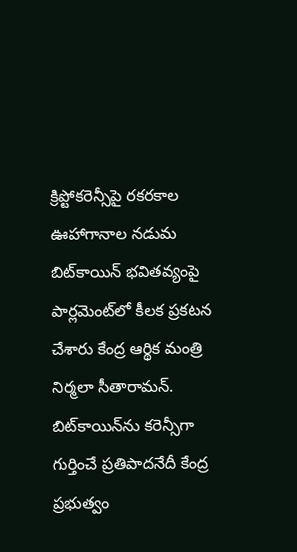క్రిప్టోకరెన్సీపై రకరకాల ఊహాగానాల నడుమ బిట్‌కాయిన్‌ భవితవ్యంపై పార్లమెంట్‌లో కీలక ప్రకటన చేశారు కేంద్ర ఆర్థిక మంత్రి నిర్మలా సీతారామన్‌. బిట్‌కాయిన్‌ను కరెన్సీగా గుర్తించే ప్రతిపాదనేదీ కేంద్ర ప్రభుత్వం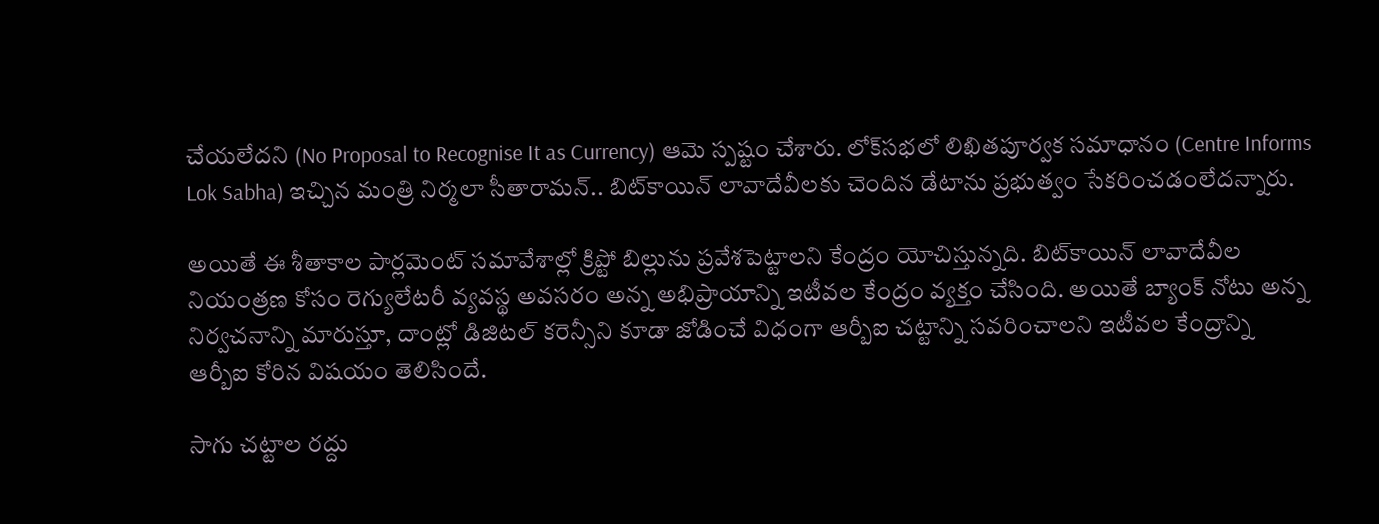చేయలేదని (No Proposal to Recognise It as Currency) ఆమె స్పష్టం చేశారు. లోక్‌స‌భ‌లో లిఖిత‌పూర్వ‌క స‌మాధానం (Centre Informs Lok Sabha) ఇచ్చిన మంత్రి నిర్మ‌లా సీతారామ‌న్‌.. బిట్‌కాయిన్ లావాదేవీల‌కు చెందిన డేటాను ప్ర‌భుత్వం సేక‌రించ‌డంలేద‌న్నారు.

అయితే ఈ శీతాకాల పార్ల‌మెంట్ స‌మావేశాల్లో క్రిప్టో బిల్లును ప్ర‌వేశ‌పెట్టాల‌ని కేంద్రం యోచిస్తున్న‌ది. బిట్‌కాయిన్ లావాదేవీల నియంత్ర‌ణ కోసం రెగ్యులేట‌రీ వ్య‌వ‌స్థ అవ‌స‌రం అన్న అభిప్రాయాన్ని ఇటీవ‌ల కేంద్రం వ్య‌క్తం చేసింది. అయితే బ్యాంక్ నోటు అన్న నిర్వ‌చ‌నాన్ని మారుస్తూ, దాంట్లో డిజిట‌ల్ క‌రెన్సీని కూడా జోడించే విధంగా ఆర్బీఐ చ‌ట్టాన్ని స‌వ‌రించాల‌ని ఇటీవ‌ల కేంద్రాన్ని ఆర్బీఐ కోరిన విష‌యం తెలిసిందే.

సాగు చ‌ట్టాల ర‌ద్దు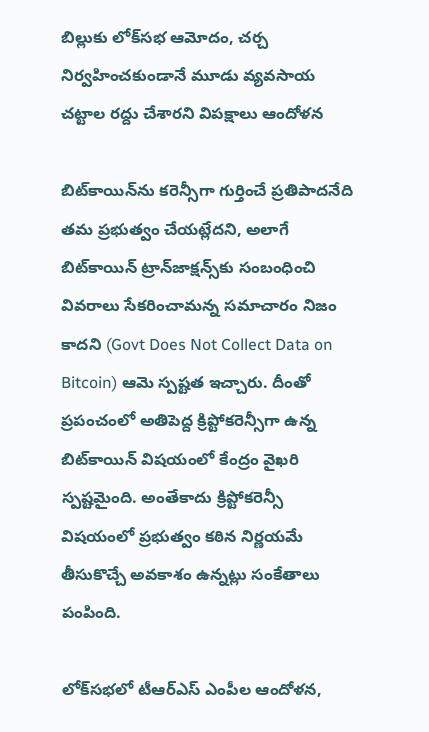బిల్లుకు లోక్‌స‌భ ఆమోదం, చర్చ నిర్వ‌హించ‌కుండానే మూడు వ్య‌వ‌సాయ చ‌ట్టాల ర‌ద్దు చేశారని విప‌క్షాలు ఆందోళన

బిట్‌కాయిన్‌ను కరెన్సీగా గుర్తించే ప్రతిపాదనేది తమ ప్రభుత్వం చేయట్లేదని, అలాగే బిట్‌కాయిన్‌ ట్రాన్‌జాక్షన్స్‌కు సంబంధించి వివరాలు సేకరించామన్న సమాచారం నిజం కాదని (Govt Does Not Collect Data on Bitcoin) ఆమె స్పష్టత ఇచ్చారు. దీంతో ప్రపంచంలో అతిపెద్ద క్రిప్టోకరెన్సీగా ఉన్న బిట్‌కాయిన్‌ విషయంలో కేంద్రం వైఖరి స్పష్టమైంది. అంతేకాదు క్రిప్టోకరెన్సీ విషయంలో ప్రభుత్వం కఠిన నిర్ణయమే తీసుకొచ్చే అవకాశం ఉన్నట్లు సంకేతాలు పంపింది.

లోక్‌స‌భ‌లో టీఆర్ఎస్ ఎంపీల ఆందోళ‌న‌,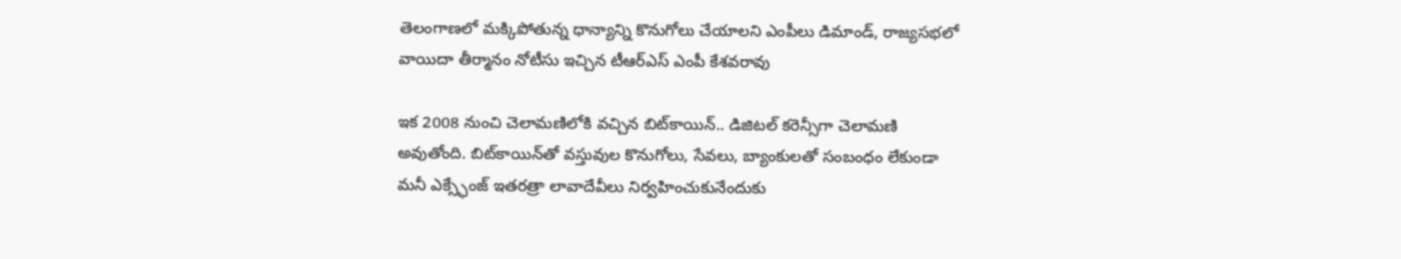తెలంగాణలో మ‌క్కిపోతున్న ధాన్యాన్ని కొనుగోలు చేయాల‌ని ఎంపీలు డిమాండ్, రాజ్యసభలో వాయిదా తీర్మానం నోటీసు ఇచ్చిన టీఆర్ఎస్ ఎంపీ కేశవరావు

ఇక 2008 నుంచి చెలామణిలోకి వచ్చిన బిట్‌కాయిన్‌.. డిజిటల్‌ కరెన్సీగా చెలామణి అవుతోంది. బిట్‌కాయిన్‌తో వస్తువుల కొనుగోలు, సేవలు, బ్యాంకులతో సంబంధం లేకుండా మనీ ఎక్స్ఛేంజ్‌ ఇతరత్రా లావాదేవీలు నిర్వహించుకునేందుకు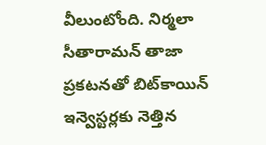వీలుంటోంది. నిర్మలా సీతారామన్‌ తాజా ప్రకటనతో బిట్‌కాయిన్‌ ఇన్వెస్టర్లకు నెత్తిన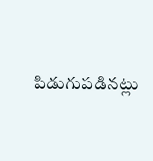పిడుగుపడినట్లు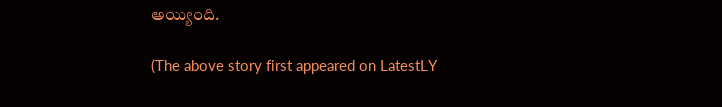అయ్యింది.

(The above story first appeared on LatestLY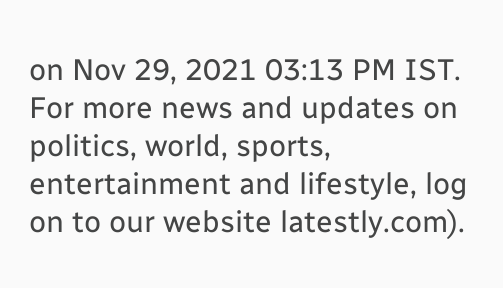on Nov 29, 2021 03:13 PM IST. For more news and updates on politics, world, sports, entertainment and lifestyle, log on to our website latestly.com).